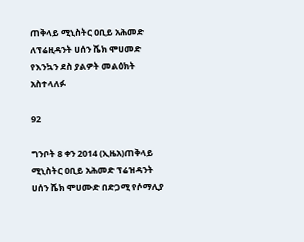ጠቅላይ ሚኒስትር ዐቢይ አሕመድ ለፕሬዚዳንት ሀሰን ሼክ ሞሀመድ የእንኳን ደስ ያልዎት መልዕክት አስተላለፉ

92

ግንቦት 8 ቀን 2014 (ኢዜአ)ጠቅላይ ሚኒስትር ዐቢይ አሕመድ ፕሬዝዳንት ሀሰን ሼክ ሞሀሙድ በድጋሚ የሶማሊያ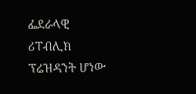ፌደራላዊ ሪፐብሊክ ፕሬዝዳንት ሆነው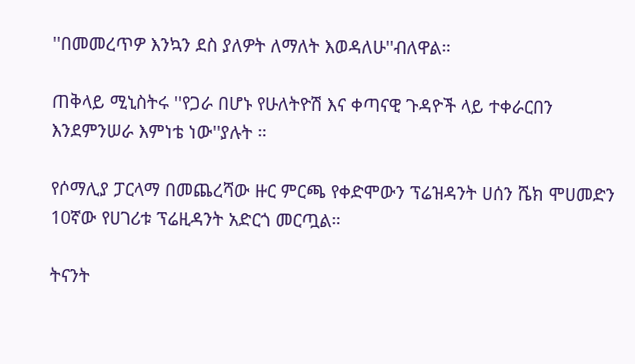''በመመረጥዎ እንኳን ደስ ያለዎት ለማለት እወዳለሁ''ብለዋል።

ጠቅላይ ሚኒስትሩ ''የጋራ በሆኑ የሁለትዮሽ እና ቀጣናዊ ጉዳዮች ላይ ተቀራርበን እንደምንሠራ እምነቴ ነው''ያሉት ።

የሶማሊያ ፓርላማ በመጨረሻው ዙር ምርጫ የቀድሞውን ፕሬዝዳንት ሀሰን ሼክ ሞሀመድን 10ኛው የሀገሪቱ ፕሬዚዳንት አድርጎ መርጧል።

ትናንት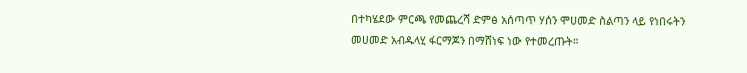በተካሄደው ምርጫ የመጨረሻ ድምፅ አሰጣጥ ሃሰን ሞሀመድ ስልጣን ላይ የነበሩትን መሀመድ አብዱላሂ ፋርማጆን በማሸነፍ ነው የተመረጡት።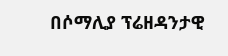በሶማሊያ ፕሬዘዳንታዊ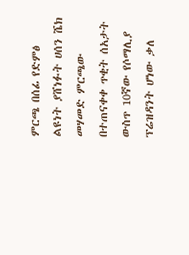ምርጫ በሰፊ የድምፅ ልዩነት ያሸነፉት ሀሰን ሼክ መሃመድ ምርጫው በተጠናቀቀ ጥቂት ሰአታት ውስጥ 10ኛው የሶማሊያ ፕሬዝዳንት ሆነው ቃለ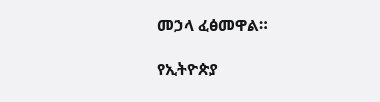መኃላ ፈፅመዋል።

የኢትዮጵያ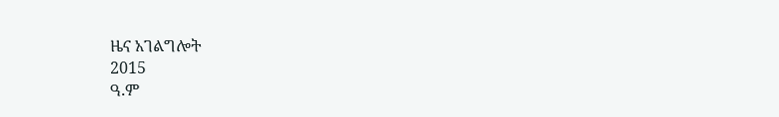ዜና አገልግሎት
2015
ዓ.ም